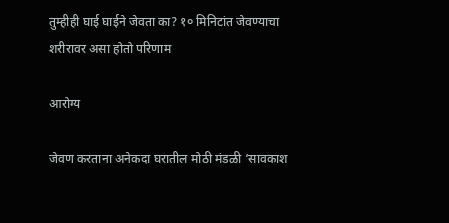तुम्हीही घाई घाईने जेवता का? १० मिनिटांत जेवण्याचा शरीरावर असा होतो परिणाम

आरोग्य

जेवण करताना अनेकदा घरातील मोठी मंडळी ‘सावकाश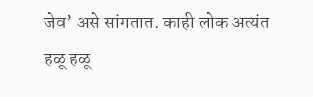जेव’ असे सांगतात. काही लोक अत्यंत हळू हळू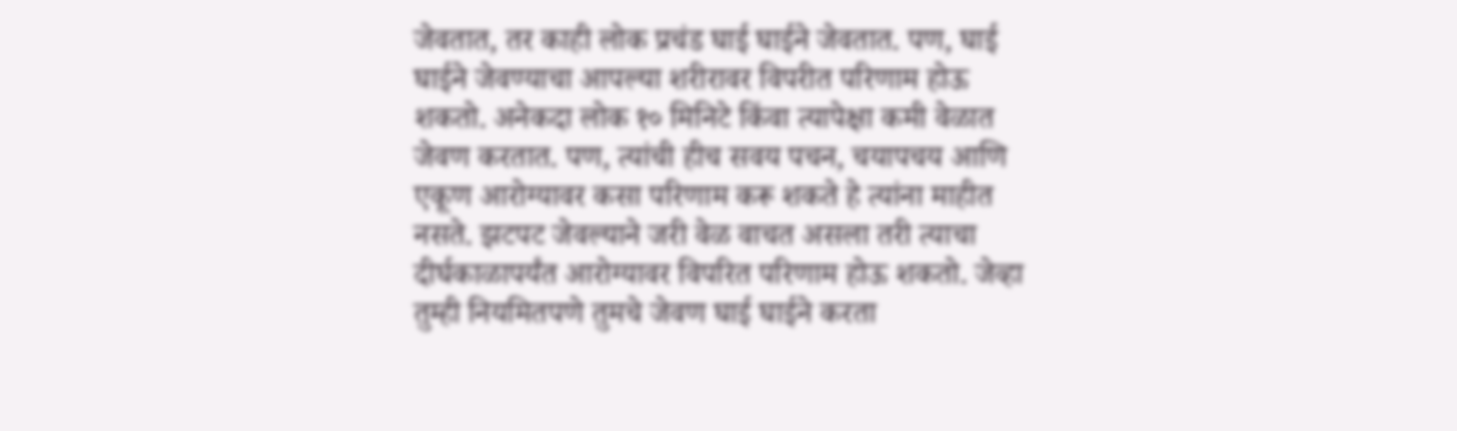जेवतात, तर काही लोक प्रचंड घाई घाईने जेवतात. पण, घाई घाईने जेवण्याचा आपल्या शरीरावर विपरीत परिणाम होऊ शकतो. अनेकदा लोक १० मिनिटे किंवा त्यापेक्षा कमी वेळात जेवण करतात. पण, त्यांची हीच सवय पचन, चयापचय आणि एकूण आरोग्यावर कसा परिणाम करू शकते हे त्यांना माहीत नसते. झटपट जेवल्याने जरी वेळ वाचत असला तरी त्याचा दीर्घकाळापर्यंत आरोग्यावर विपरित परिणाम होऊ शकतो. जेव्हा तुम्ही नियमितपणे तुमचे जेवण घाई घाईने करता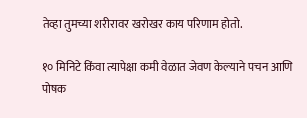तेव्हा तुमच्या शरीरावर खरोखर काय परिणाम होतो.

१० मिनिटे किंवा त्यापेक्षा कमी वेळात जेवण केल्याने पचन आणि पोषक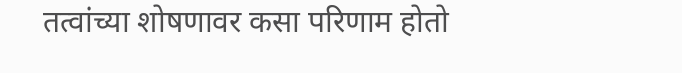तत्वांच्या शोषणावर कसा परिणाम होतो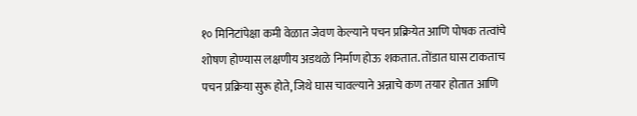१० मिनिटांपेक्षा कमी वेळात जेवण केल्याने पचन प्रक्रियेत आणि पोषक तत्वांचे शोषण होण्यास लक्षणीय अडथळे निर्माण होऊ शकतात. तोंडात घास टाकताच पचन प्रक्रिया सुरू होते, जिथे घास चावल्याने अन्नाचे कण तयार होतात आणि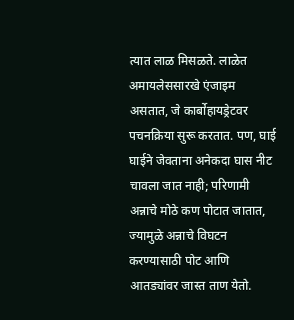त्यात लाळ मिसळते. लाळेत अमायलेससारखे एंजाइम असतात, जे कार्बोहायड्रेटवर पचनक्रिया सुरू करतात. पण, घाई घाईने जेवताना अनेकदा घास नीट चावला जात नाही; परिणामी अन्नाचे मोठे कण पोटात जातात, ज्यामुळे अन्नाचे विघटन करण्यासाठी पोट आणि आतड्यांवर जास्त ताण येतो.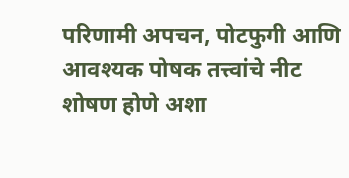परिणामी अपचन, पोटफुगी आणि आवश्यक पोषक तत्त्वांचे नीट शोषण होणे अशा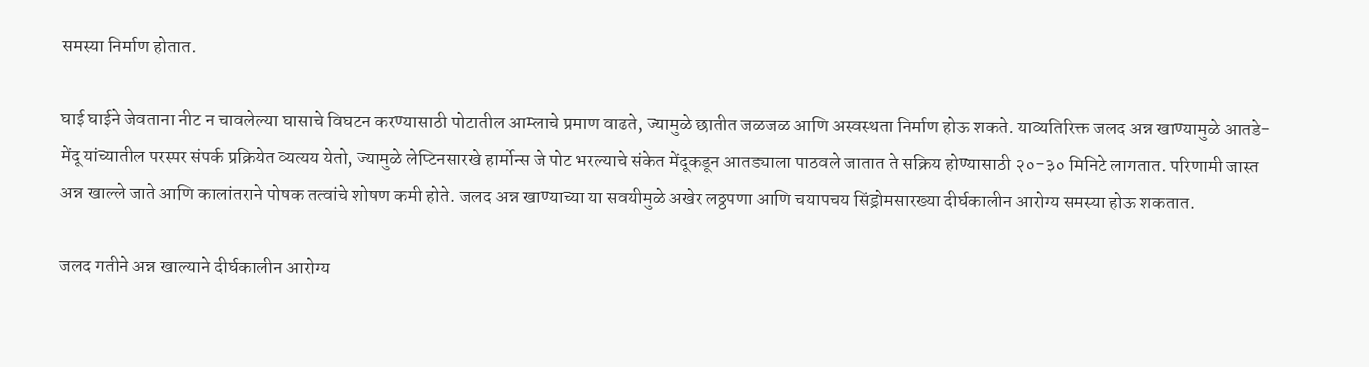समस्या निर्माण होतात.

घाई घाईने जेवताना नीट न चावलेल्या घासाचे विघटन करण्यासाठी पोटातील आम्लाचे प्रमाण वाढते, ज्यामुळे छातीत जळजळ आणि अस्वस्थता निर्माण होऊ शकते. याव्यतिरिक्त जलद अन्न खाण्यामुळे आतडे-मेंदू यांच्यातील परस्पर संपर्क प्रक्रियेत व्यत्यय येतो, ज्यामुळे लेप्टिनसारखे हार्मोन्स जे पोट भरल्याचे संकेत मेंदूकडून आतड्याला पाठवले जातात ते सक्रिय होण्यासाठी २०-३० मिनिटे लागतात. परिणामी जास्त अन्न खाल्ले जाते आणि कालांतराने पोषक तत्वांचे शोषण कमी होते. जलद अन्न खाण्याच्या या सवयीमुळे अखेर लठ्ठपणा आणि चयापचय सिंड्रोमसारख्या दीर्घकालीन आरोग्य समस्या होऊ शकतात.

जलद गतीने अन्न खाल्याने दीर्घकालीन आरोग्य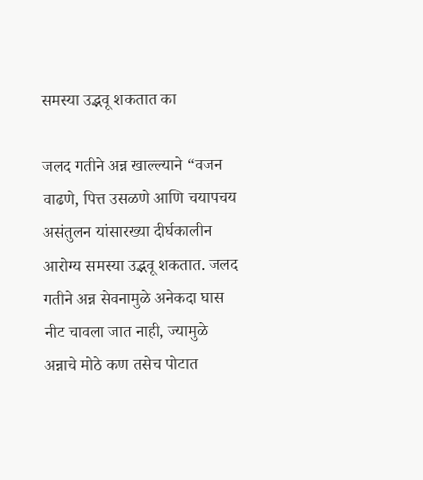समस्या उद्भवू शकतात का

जलद गतीने अन्न खाल्ल्याने “वजन वाढणे, पित्त उसळणे आणि चयापचय असंतुलन यांसारख्या दीर्घकालीन आरोग्य समस्या उद्भवू शकतात. जलद गतीने अन्न सेवनामुळे अनेकदा घास नीट चावला जात नाही, ज्यामुळे अन्नाचे मोठे कण तसेच पोटात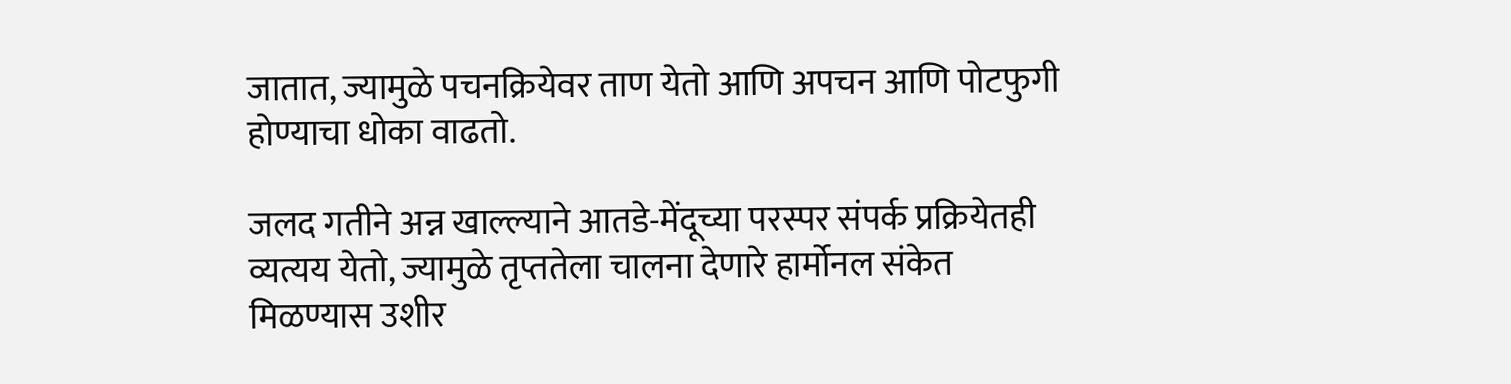जातात, ज्यामुळे पचनक्रियेवर ताण येतो आणि अपचन आणि पोटफुगी होण्याचा धोका वाढतो.

जलद गतीने अन्न खाल्ल्याने आतडे-मेंदूच्या परस्पर संपर्क प्रक्रियेतही व्यत्यय येतो, ज्यामुळे तृप्ततेला चालना देणारे हार्मोनल संकेत मिळण्यास उशीर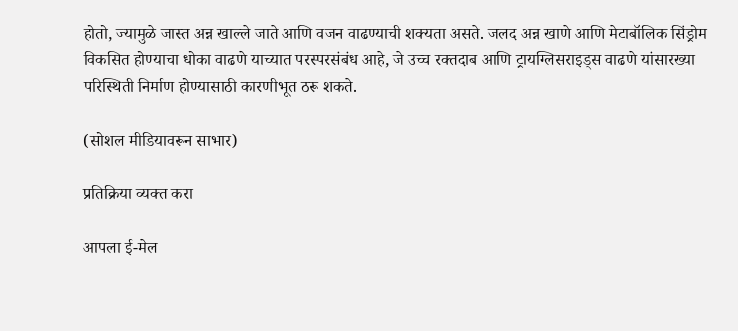होतो, ज्यामुळे जास्त अन्न खाल्ले जाते आणि वजन वाढण्याची शक्यता असते. जलद अन्न खाणे आणि मेटाबॉलिक सिंड्रोम विकसित होण्याचा धोका वाढणे याच्यात परस्परसंबंध आहे, जे उच्च रक्तदाब आणि ट्रायग्लिसराइड्स वाढणे यांसारख्या परिस्थिती निर्माण होण्यासाठी कारणीभूत ठरू शकते.

(सोशल मीडियावरून साभार)

प्रतिक्रिया व्यक्त करा

आपला ई-मेल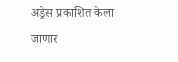अड्रेस प्रकाशित केला जाणार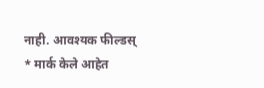नाही. आवश्यक फील्डस् * मार्क केले आहेत